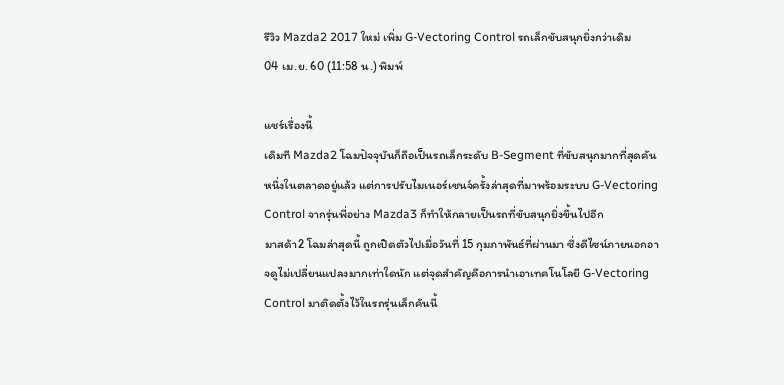รีวิว Mazda2 2017 ใหม่ เพิ่ม G-Vectoring Control รถเล็กขับสนุกยิ่งกว่าเดิม
04 เม.ย. 60 (11:58 น.) พิมพ์

แชร์เรื่องนี้
เดิมที Mazda2 โฉมปัจจุบันก็ถือเป็นรถเล็กระดับ B-Segment ที่ขับสนุกมากที่สุดคันหนึ่งในตลาดอยู่แล้ว แต่การปรับไมเนอร์เชนจ์ครั้งล่าสุดที่มาพร้อมระบบ G-Vectoring Control จากรุ่นพี่อย่าง Mazda3 ก็ทำให้กลายเป็นรถที่ขับสนุกยิ่งขึ้นไปอีก
มาสด้า2 โฉมล่าสุดนี้ ถูกเปิดตัวไปเมื่อวันที่ 15 กุมภาพันธ์ที่ผ่านมา ซึ่งดีไซน์ภายนอกอาจดูไม่เปลี่ยนแปลงมากเท่าใดนัก แต่จุดสำคัญคือการนำเอาเทคโนโลยี G-Vectoring Control มาติดตั้งไว้ในรถรุ่นเล็กคันนี้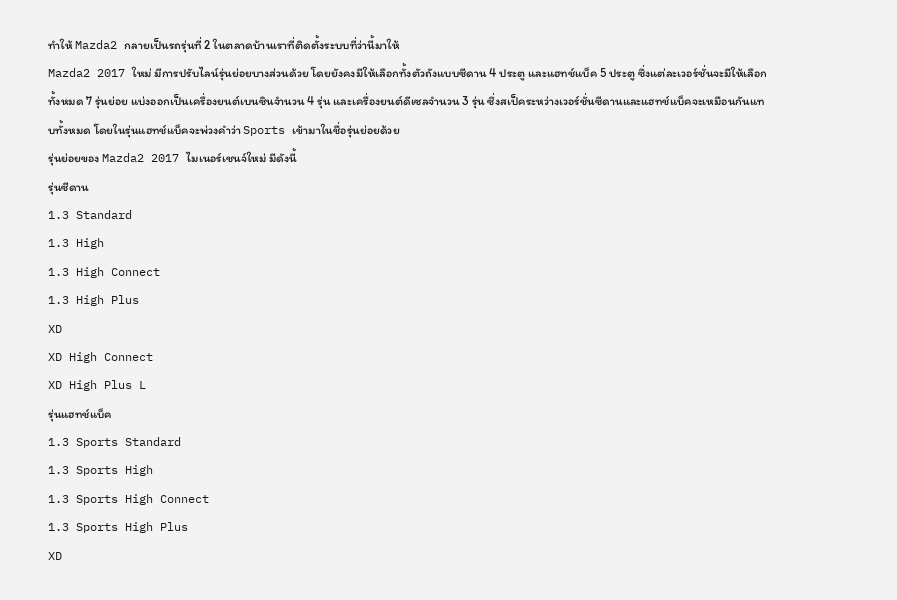ทำให้ Mazda2 กลายเป็นรถรุ่นที่ 2 ในตลาดบ้านเราที่ติดตั้งระบบที่ว่านี้มาให้
Mazda2 2017 ใหม่ มีการปรับไลน์รุ่นย่อยบางส่วนด้วย โดยยังคงมีให้เลือกทั้งตัวถังแบบซีดาน 4 ประตู และแฮทช์แบ็ค 5 ประตู ซึ่งแต่ละเวอร์ชั่นจะมีให้เลือกทั้งหมด 7 รุ่นย่อย แบ่งออกเป็นเครื่องยนต์เบนซินจำนวน 4 รุ่น และเครื่องยนต์ดีเซลจำนวน 3 รุ่น ซึ่งสเป็คระหว่างเวอร์ชั่นซีดานและแฮทช์แบ็คจะเหมือนกันแทบทั้งหมด โดยในรุ่นแฮทช์แบ็คจะพ่วงคำว่า Sports เข้ามาในชื่อรุ่นย่อยด้วย
รุ่นย่อยของ Mazda2 2017 ไมเนอร์เชนจ์ใหม่ มีดังนี้
รุ่นซีดาน
1.3 Standard
1.3 High
1.3 High Connect
1.3 High Plus
XD
XD High Connect
XD High Plus L
รุ่นแฮทช์แบ็ค
1.3 Sports Standard
1.3 Sports High
1.3 Sports High Connect
1.3 Sports High Plus
XD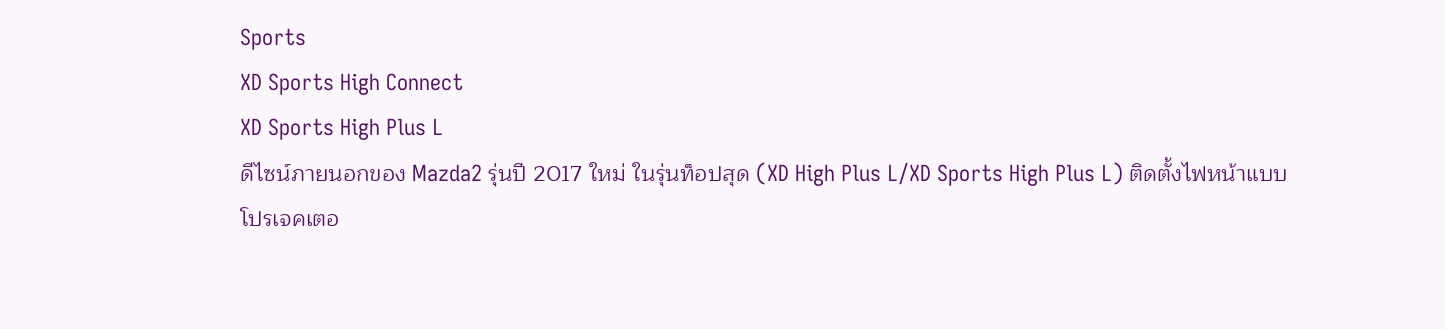Sports
XD Sports High Connect
XD Sports High Plus L
ดีไซน์ภายนอกของ Mazda2 รุ่นปี 2017 ใหม่ ในรุ่นท็อปสุด (XD High Plus L/XD Sports High Plus L) ติดตั้งไฟหน้าแบบโปรเจคเตอ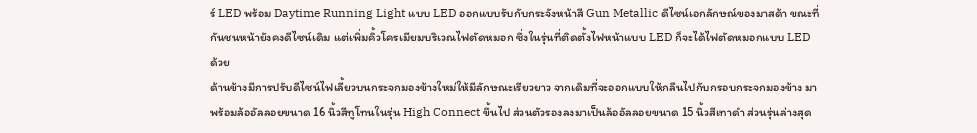ร์ LED พร้อม Daytime Running Light แบบ LED ออกแบบรับกับกระจังหน้าสี Gun Metallic ดีไซน์เอกลักษณ์ของมาสด้า ขณะที่กันชนหน้ายังคงดีไซน์เดิม แต่เพิ่มคิ้วโครเมียมบริเวณไฟตัดหมอก ซึ่งในรุ่นที่ติดตั้งไฟหน้าแบบ LED ก็จะได้ไฟตัดหมอกแบบ LED ด้วย
ด้านข้างมีการปรับดีไซน์ไฟเลี้ยวบนกระจกมองข้างใหม่ให้มีลักษณะเรียวยาว จากเดิมที่จะออกแบบให้กลืนไปกับกรอบกระจกมองข้าง มาพร้อมล้ออัลลอยขนาด 16 นิ้วสีทูโทนในรุ่น High Connect ขึ้นไป ส่วนตัวรองลงมาเป็นล้ออัลลอยขนาด 15 นิ้วสีเทาดำ ส่วนรุ่นล่างสุด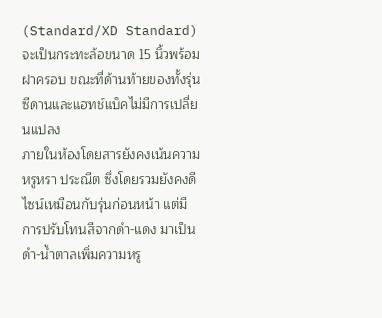(Standard/XD Standard) จะเป็นกระทะล้อขนาด 15 นิ้วพร้อมฝาครอบ ขณะที่ด้านท้ายของทั้งรุ่นซีดานและแฮทช์แบ็คไม่มีการเปลี่ยนแปลง
ภายในห้องโดยสารยังคงเน้นความหรูหรา ประณีต ซึ่งโดยรวมยังคงดีไซน์เหมือนกับรุ่นก่อนหน้า แต่มีการปรับโทนสีจากดำ-แดง มาเป็นดำ-น้ำตาลเพิ่มความหรู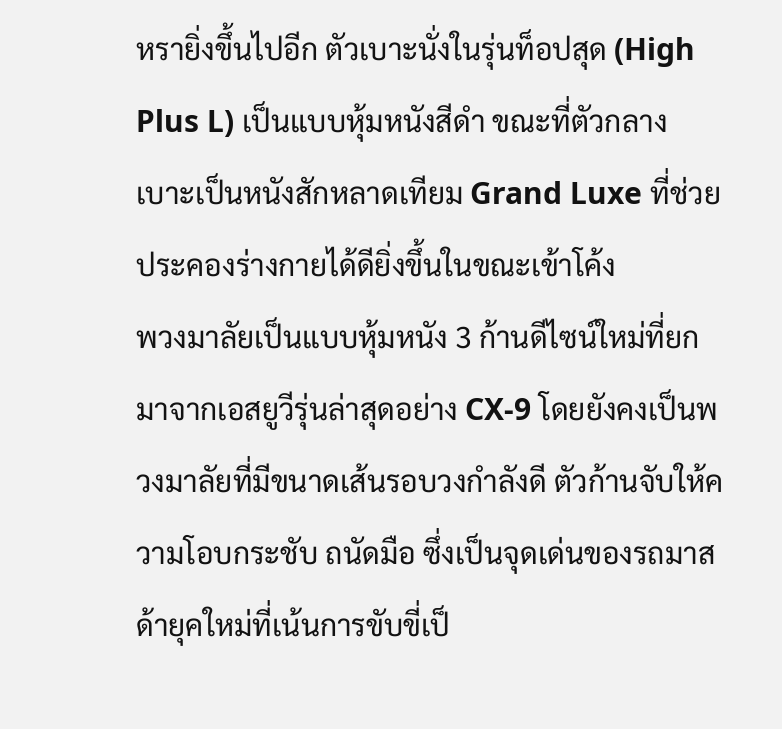หรายิ่งขึ้นไปอีก ตัวเบาะนั่งในรุ่นท็อปสุด (High Plus L) เป็นแบบหุ้มหนังสีดำ ขณะที่ตัวกลางเบาะเป็นหนังสักหลาดเทียม Grand Luxe ที่ช่วยประคองร่างกายได้ดียิ่งขึ้นในขณะเข้าโค้ง
พวงมาลัยเป็นแบบหุ้มหนัง 3 ก้านดีไซน์ใหม่ที่ยกมาจากเอสยูวีรุ่นล่าสุดอย่าง CX-9 โดยยังคงเป็นพวงมาลัยที่มีขนาดเส้นรอบวงกำลังดี ตัวก้านจับให้ความโอบกระชับ ถนัดมือ ซึ่งเป็นจุดเด่นของรถมาสด้ายุคใหม่ที่เน้นการขับขี่เป็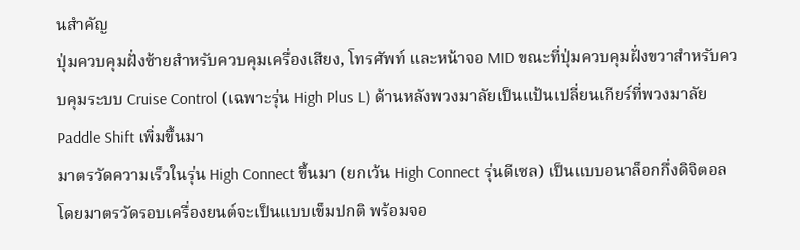นสำคัญ
ปุ่มควบคุมฝั่งซ้ายสำหรับควบคุมเครื่องเสียง, โทรศัพท์ และหน้าจอ MID ขณะที่ปุ่มควบคุมฝั่งขวาสำหรับควบคุมระบบ Cruise Control (เฉพาะรุ่น High Plus L) ด้านหลังพวงมาลัยเป็นแป้นเปลี่ยนเกียร์ที่พวงมาลัย Paddle Shift เพิ่มขึ้นมา
มาตรวัดความเร็วในรุ่น High Connect ขึ้นมา (ยกเว้น High Connect รุ่นดีเซล) เป็นแบบอนาล็อกกึ่งดิจิตอล โดยมาตรวัดรอบเครื่องยนต์จะเป็นแบบเข็มปกติ พร้อมจอ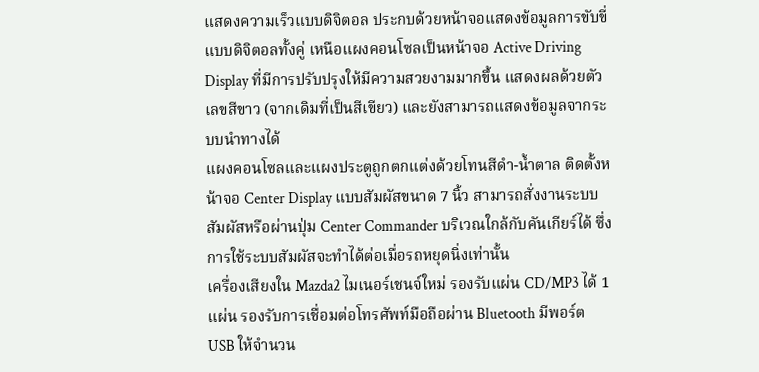แสดงความเร็วแบบดิจิตอล ประกบด้วยหน้าจอแสดงข้อมูลการขับขี่แบบดิจิตอลทั้งคู่ เหนือแผงคอนโซลเป็นหน้าจอ Active Driving Display ที่มีการปรับปรุงให้มีความสวยงามมากขึ้น แสดงผลด้วยตัวเลขสีขาว (จากเดิมที่เป็นสีเขียว) และยังสามารถแสดงข้อมูลจากระบบนำทางได้
แผงคอนโซลและแผงประตูถูกตกแต่งด้วยโทนสีดำ-น้ำตาล ติดตั้งหน้าจอ Center Display แบบสัมผัสขนาด 7 นิ้ว สามารถสั่งงานระบบสัมผัสหรือผ่านปุ่ม Center Commander บริเวณใกล้กับคันเกียร์ได้ ซึ่งการใช้ระบบสัมผัสจะทำได้ต่อเมื่อรถหยุดนิ่งเท่านั้น
เครื่องเสียงใน Mazda2 ไมเนอร์เชนจ์ใหม่ รองรับแผ่น CD/MP3 ได้ 1 แผ่น รองรับการเชื่อมต่อโทรศัพท์มือถือผ่าน Bluetooth มีพอร์ต USB ให้จำนวน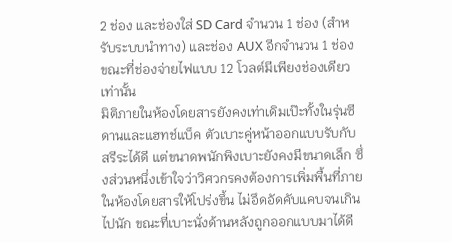2 ช่อง และช่องใส่ SD Card จำนวน 1 ช่อง (สำหรับระบบนำทาง) และช่อง AUX อีกจำนวน 1 ช่อง ขณะที่ช่องจ่ายไฟแบบ 12 โวลต์มีเพียงช่องเดียวเท่านั้น
มิติภายในห้องโดยสารยังคงเท่าเดิมเป๊ะทั้งในรุ่นซีดานและแฮทช์แบ็ค ตัวเบาะคู่หน้าออกแบบรับกับสรีระได้ดี แต่ขนาดพนักพิงเบาะยังคงมีขนาดเล็ก ซึ่งส่วนหนึ่งเข้าใจว่าวิศวกรคงต้องการเพิ่มพื้นที่ภายในห้องโดยสารให้โปร่งขึ้น ไม่อึดอัดคับแคบจนเกินไปนัก ขณะที่เบาะนั่งด้านหลังถูกออกแบบมาได้ดี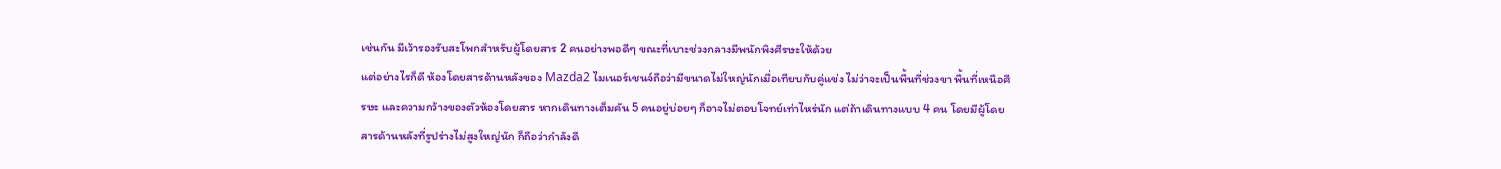เช่นกัน มีเว้ารองรับสะโพกสำหรับผู้โดยสาร 2 คนอย่างพอดีๆ ขณะที่เบาะช่วงกลางมีพนักพิงศีรษะให้ด้วย
แต่อย่างไรก็ดี ห้องโดยสารด้านหลังของ Mazda2 ไมเนอร์เชนจ์ถือว่ามีขนาดไม่ใหญ่นักเมื่อเทียบกับคู่แข่ง ไม่ว่าจะเป็นพื้นที่ช่วงขา พื้นที่เหนือศีรษะ และความกว้างของตัวห้องโดยสาร หากเดินทางเต็มคัน 5 คนอยู่บ่อยๆ ก็อาจไม่ตอบโจทย์เท่าไหร่นัก แต่ถ้าเดินทางแบบ 4 คน โดยมีผู้โดยสารด้านหลังที่รูปร่างไม่สูงใหญ่นัก ก็ถือว่ากำลังดี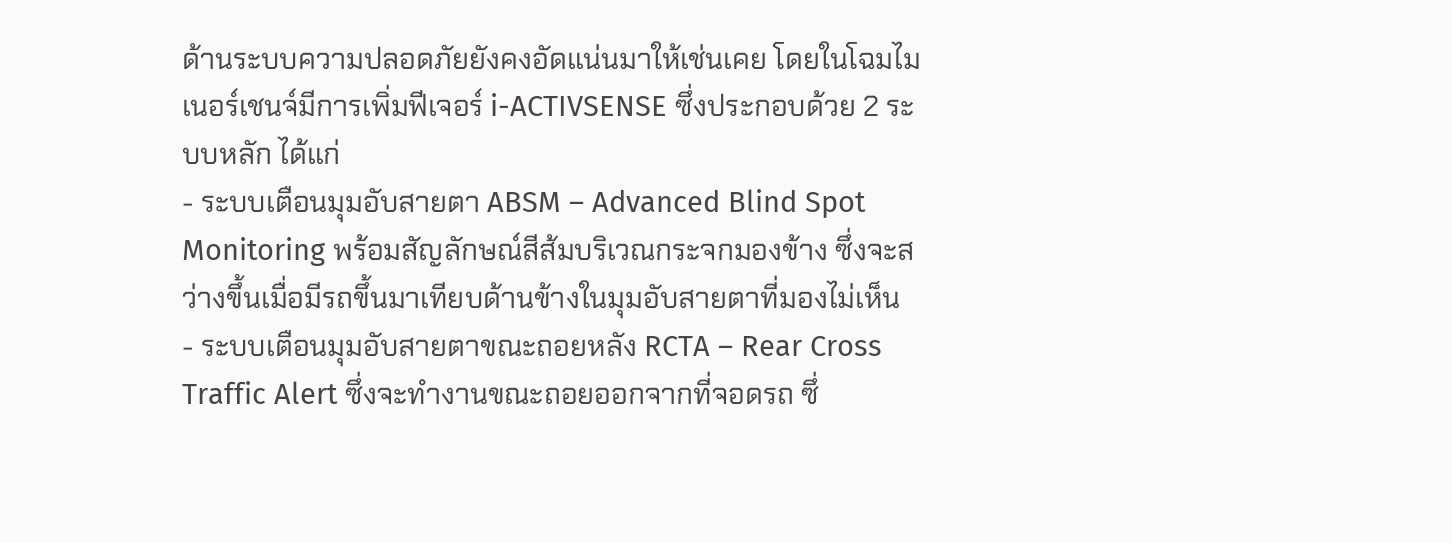ด้านระบบความปลอดภัยยังคงอัดแน่นมาให้เช่นเคย โดยในโฉมไมเนอร์เชนจ์มีการเพิ่มฟีเจอร์ i-ACTIVSENSE ซึ่งประกอบด้วย 2 ระบบหลัก ได้แก่
- ระบบเตือนมุมอับสายตา ABSM – Advanced Blind Spot Monitoring พร้อมสัญลักษณ์สีส้มบริเวณกระจกมองข้าง ซึ่งจะสว่างขึ้นเมื่อมีรถขึ้นมาเทียบด้านข้างในมุมอับสายตาที่มองไม่เห็น
- ระบบเตือนมุมอับสายตาขณะถอยหลัง RCTA – Rear Cross Traffic Alert ซึ่งจะทำงานขณะถอยออกจากที่จอดรถ ซึ่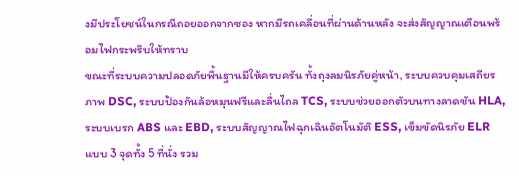งมีประโยชน์ในกรณีถอยออกจากซอง หากมีรถเคลื่อนที่ผ่านด้านหลัง จะส่งสัญญาณเตือนพร้อมไฟกระพริบให้ทราบ
ขณะที่ระบบความปลอดภัยพื้นฐานมีให้ครบครัน ทั้งถุงลมนิรภัยคู่หน้า, ระบบควบคุมเสถียรภาพ DSC, ระบบป้องกันล้อหมุนฟรีและลื่นไถล TCS, ระบบช่วยออกตัวบนทางลาดชัน HLA, ระบบเบรก ABS และ EBD, ระบบสัญญาณไฟฉุกเฉินอัตโนมัติ ESS, เข็มขัดนิรภัย ELR แบบ 3 จุดทั้ง 5 ที่นั่ง รวม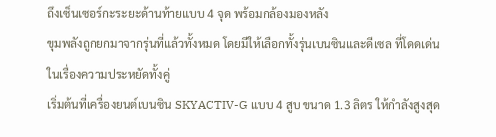ถึงเซ็นเซอร์กะระยะด้านท้ายแบบ 4 จุด พร้อมกล้องมองหลัง
ขุมพลังถูกยกมาจากรุ่นที่แล้วทั้งหมด โดยมีให้เลือกทั้งรุ่นเบนซินและดีเซล ที่โดดเด่นในเรื่องความประหยัดทั้งคู่
เริ่มต้นที่เครื่องยนต์เบนซิน SKYACTIV-G แบบ 4 สูบ ขนาด 1.3 ลิตร ให้กำลังสูงสุด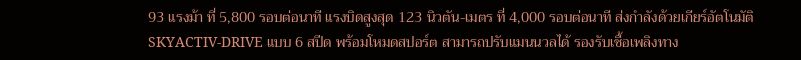93 แรงม้า ที่ 5,800 รอบต่อนาที แรงบิดสูงสุด 123 นิวตัน-เมตร ที่ 4,000 รอบต่อนาที ส่งกำลังด้วยเกียร์อัตโนมัติ SKYACTIV-DRIVE แบบ 6 สปีด พร้อมโหมดสปอร์ต สามารถปรับแมนนวลได้ รองรับเชื้อเพลิงทาง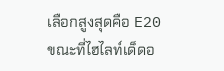เลือกสูงสุดคือ E20
ขณะที่ไฮไลท์เด็ดอ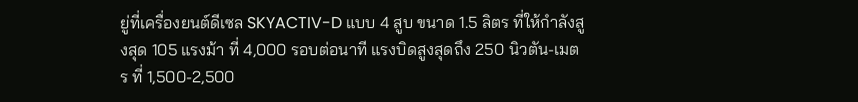ยู่ที่เครื่องยนต์ดีเซล SKYACTIV-D แบบ 4 สูบ ขนาด 1.5 ลิตร ที่ให้กำลังสูงสุด 105 แรงม้า ที่ 4,000 รอบต่อนาที แรงบิดสูงสุดถึง 250 นิวตัน-เมตร ที่ 1,500-2,500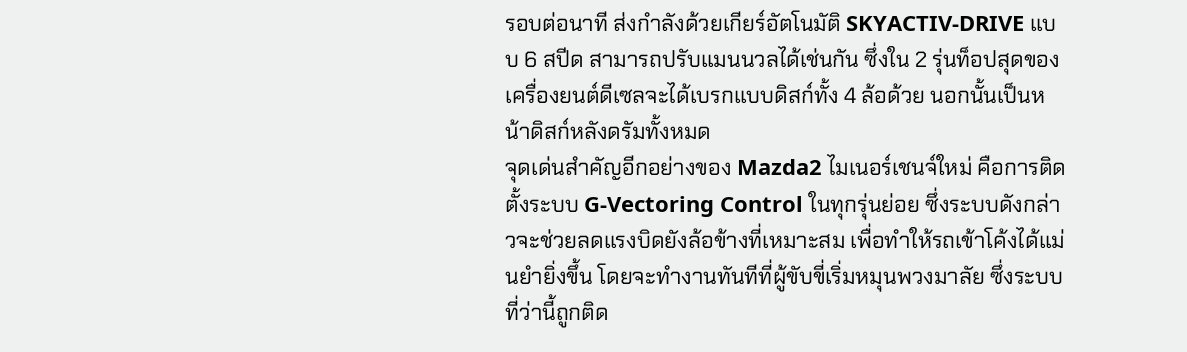รอบต่อนาที ส่งกำลังด้วยเกียร์อัตโนมัติ SKYACTIV-DRIVE แบบ 6 สปีด สามารถปรับแมนนวลได้เช่นกัน ซึ่งใน 2 รุ่นท็อปสุดของเครื่องยนต์ดีเซลจะได้เบรกแบบดิสก์ทั้ง 4 ล้อด้วย นอกนั้นเป็นหน้าดิสก์หลังดรัมทั้งหมด
จุดเด่นสำคัญอีกอย่างของ Mazda2 ไมเนอร์เชนจ์ใหม่ คือการติดตั้งระบบ G-Vectoring Control ในทุกรุ่นย่อย ซึ่งระบบดังกล่าวจะช่วยลดแรงบิดยังล้อข้างที่เหมาะสม เพื่อทำให้รถเข้าโค้งได้แม่นยำยิ่งขึ้น โดยจะทำงานทันทีที่ผู้ขับขี่เริ่มหมุนพวงมาลัย ซึ่งระบบที่ว่านี้ถูกติด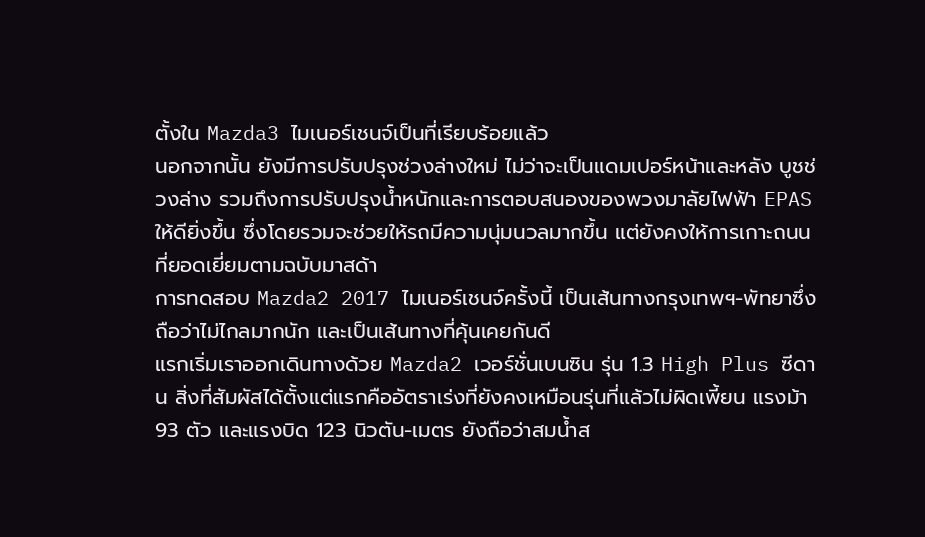ตั้งใน Mazda3 ไมเนอร์เชนจ์เป็นที่เรียบร้อยแล้ว
นอกจากนั้น ยังมีการปรับปรุงช่วงล่างใหม่ ไม่ว่าจะเป็นแดมเปอร์หน้าและหลัง บูชช่วงล่าง รวมถึงการปรับปรุงน้ำหนักและการตอบสนองของพวงมาลัยไฟฟ้า EPAS ให้ดียิ่งขึ้น ซึ่งโดยรวมจะช่วยให้รถมีความนุ่มนวลมากขึ้น แต่ยังคงให้การเกาะถนนที่ยอดเยี่ยมตามฉบับมาสด้า
การทดสอบ Mazda2 2017 ไมเนอร์เชนจ์ครั้งนี้ เป็นเส้นทางกรุงเทพฯ-พัทยาซึ่งถือว่าไม่ไกลมากนัก และเป็นเส้นทางที่คุ้นเคยกันดี
แรกเริ่มเราออกเดินทางด้วย Mazda2 เวอร์ชั่นเบนซิน รุ่น 1.3 High Plus ซีดาน สิ่งที่สัมผัสได้ตั้งแต่แรกคืออัตราเร่งที่ยังคงเหมือนรุ่นที่แล้วไม่ผิดเพี้ยน แรงม้า 93 ตัว และแรงบิด 123 นิวตัน-เมตร ยังถือว่าสมน้ำส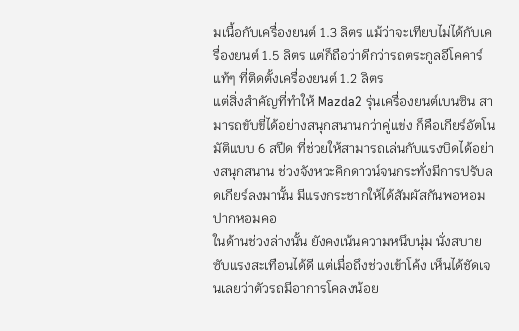มเนื้อกับเครื่องยนต์ 1.3 ลิตร แม้ว่าจะเทียบไม่ได้กับเครื่องยนต์ 1.5 ลิตร แต่ก็ถือว่าดีกว่ารถตระกูลอีโคคาร์แท้ๆ ที่ติดตั้งเครื่องยนต์ 1.2 ลิตร
แต่สิ่งสำคัญที่ทำให้ Mazda2 รุ่นเครื่องยนต์เบนซิน สามารถขับขี่ได้อย่างสนุกสนานกว่าคู่แข่ง ก็คือเกียร์อัตโนมัติแบบ 6 สปีด ที่ช่วยให้สามารถเล่นกับแรงบิดได้อย่างสนุกสนาน ช่วงจังหวะคิกดาวน์จนกระทั่งมีการปรับลดเกียร์ลงมานั้น มีแรงกระชากให้ได้สัมผัสกันพอหอมปากหอมคอ
ในด้านช่วงล่างนั้น ยังคงเน้นความหนึบนุ่ม นั่งสบาย ซับแรงสะเทือนได้ดี แต่เมื่อถึงช่วงเข้าโค้ง เห็นได้ชัดเจนเลยว่าตัวรถมีอาการโคลงน้อย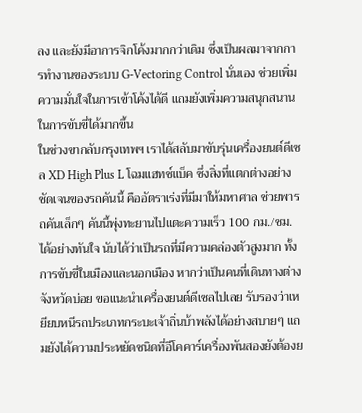ลง และยังมีอาการจิกโค้งมากกว่าเดิม ซึ่งเป็นผลมาจากการทำงานของระบบ G-Vectoring Control นั่นเอง ช่วยเพิ่มความมั่นใจในการเข้าโค้งได้ดี แถมยังเพิ่มความสนุกสนานในการขับขี่ได้มากขึ้น
ในช่วงขากลับกรุงเทพฯ เราได้สลับมาขับรุ่นเครื่องยนต์ดีเซล XD High Plus L โฉมแฮทช์แบ็ค ซึ่งสิ่งที่แตกต่างอย่างชัดเจนของรถคันนี้ คืออัตราเร่งที่มีมาให้มหาศาล ช่วยพารถคันเล็กๆ คันนี้พุ่งทะยานไปแตะความเร็ว 100 กม./ชม. ได้อย่างทันใจ นับได้ว่าเป็นรถที่มีความคล่องตัวสูงมาก ทั้งการขับขี่ในเมืองและนอกเมือง หากว่าเป็นคนที่เดินทางต่างจังหวัดบ่อย ขอแนะนำเครื่องยนต์ดีเซลไปเลย รับรองว่าเหยียบหนีรถประเภทกระบะเจ้าถิ่นบ้าพลังได้อย่างสบายๆ แถมยังได้ความประหยัดชนิดที่อีโคคาร์เครื่องพันสองยังต้องย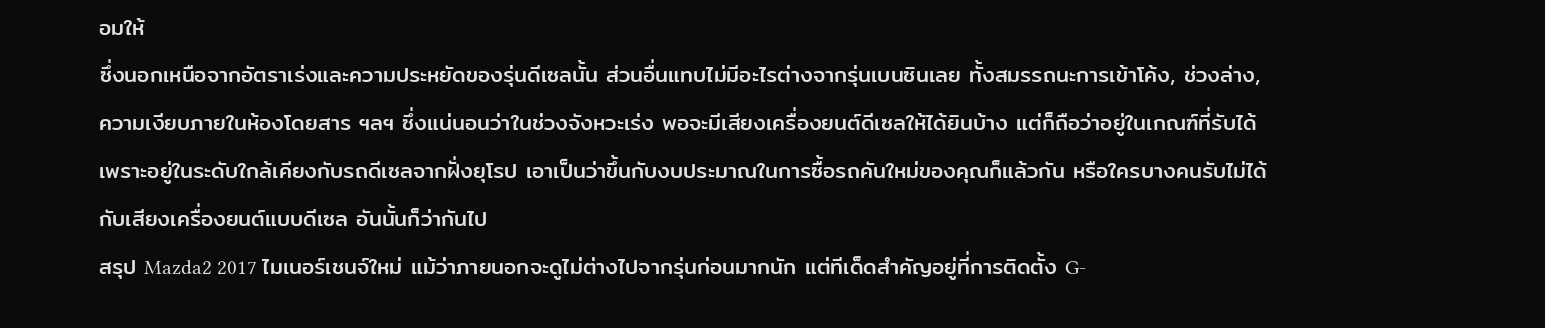อมให้
ซึ่งนอกเหนือจากอัตราเร่งและความประหยัดของรุ่นดีเซลนั้น ส่วนอื่นแทบไม่มีอะไรต่างจากรุ่นเบนซินเลย ทั้งสมรรถนะการเข้าโค้ง, ช่วงล่าง, ความเงียบภายในห้องโดยสาร ฯลฯ ซึ่งแน่นอนว่าในช่วงจังหวะเร่ง พอจะมีเสียงเครื่องยนต์ดีเซลให้ได้ยินบ้าง แต่ก็ถือว่าอยู่ในเกณฑ์ที่รับได้ เพราะอยู่ในระดับใกล้เคียงกับรถดีเซลจากฝั่งยุโรป เอาเป็นว่าขึ้นกับงบประมาณในการซื้อรถคันใหม่ของคุณก็แล้วกัน หรือใครบางคนรับไม่ได้กับเสียงเครื่องยนต์แบบดีเซล อันนั้นก็ว่ากันไป
สรุป Mazda2 2017 ไมเนอร์เชนจ์ใหม่ แม้ว่าภายนอกจะดูไม่ต่างไปจากรุ่นก่อนมากนัก แต่ทีเด็ดสำคัญอยู่ที่การติดตั้ง G-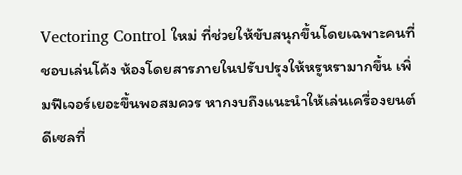Vectoring Control ใหม่ ที่ช่วยให้ขับสนุกขึ้นโดยเฉพาะคนที่ชอบเล่นโค้ง ห้องโดยสารภายในปรับปรุงให้หรูหรามากขึ้น เพิ่มฟีเจอร์เยอะขึ้นพอสมควร หากงบถึงแนะนำให้เล่นเครื่องยนต์ดีเซลที่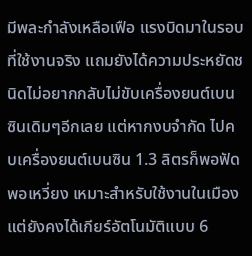มีพละกำลังเหลือเฟือ แรงบิดมาในรอบที่ใช้งานจริง แถมยังได้ความประหยัดชนิดไม่อยากกลับไม่ขับเครื่องยนต์เบนซินเดิมๆอีกเลย แต่หากงบจำกัด ไปคบเครื่องยนต์เบนซิน 1.3 ลิตรก็พอฟัดพอเหวี่ยง เหมาะสำหรับใช้งานในเมือง แต่ยังคงได้เกียร์อัตโนมัติแบบ 6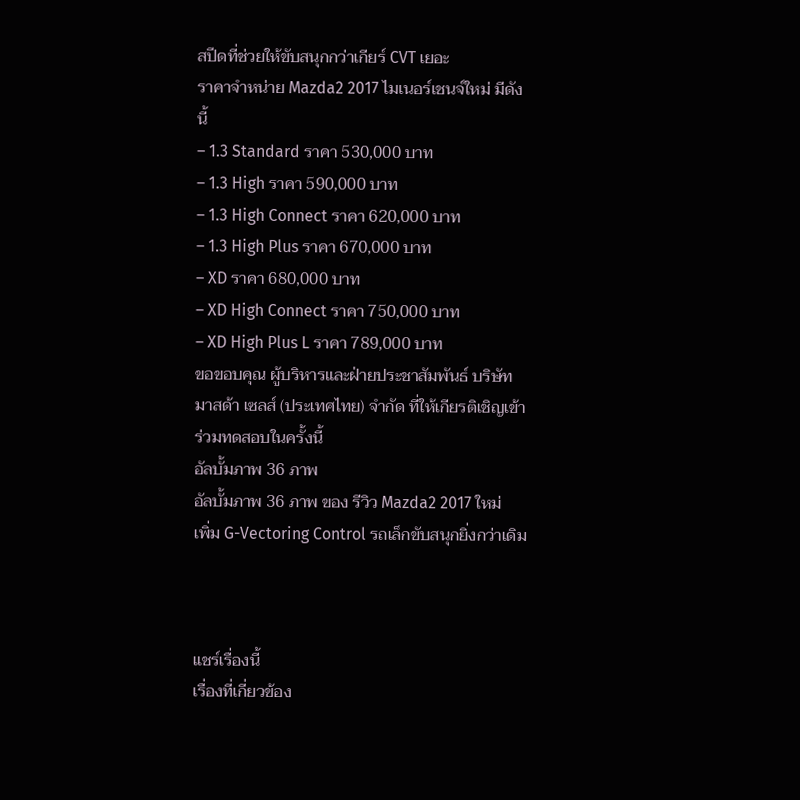สปีดที่ช่วยให้ขับสนุกกว่าเกียร์ CVT เยอะ
ราคาจำหน่าย Mazda2 2017 ไมเนอร์เชนจ์ใหม่ มีดังนี้
– 1.3 Standard ราคา 530,000 บาท
– 1.3 High ราคา 590,000 บาท
– 1.3 High Connect ราคา 620,000 บาท
– 1.3 High Plus ราคา 670,000 บาท
– XD ราคา 680,000 บาท
– XD High Connect ราคา 750,000 บาท
– XD High Plus L ราคา 789,000 บาท
ขอขอบคุณ ผู้บริหารและฝ่ายประชาสัมพันธ์ บริษัท มาสด้า เซลส์ (ประเทศไทย) จำกัด ที่ให้เกียรติเชิญเข้าร่วมทดสอบในครั้งนี้
อัลบั้มภาพ 36 ภาพ
อัลบั้มภาพ 36 ภาพ ของ รีวิว Mazda2 2017 ใหม่ เพิ่ม G-Vectoring Control รถเล็กขับสนุกยิ่งกว่าเดิม



แชร์เรื่องนี้
เรื่องที่เกี่ยวข้อง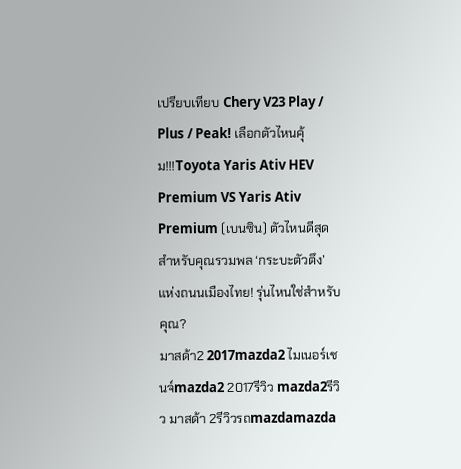เปรียบเทียบ Chery V23 Play / Plus / Peak! เลือกตัวไหนคุ้ม!!!Toyota Yaris Ativ HEV Premium VS Yaris Ativ Premium (เบนซิน) ตัวไหนดีสุดสำหรับคุณรวมพล ‘กระบะตัวตึง’ แห่งถนนเมืองไทย! รุ่นไหนใช่สำหรับคุณ?
มาสด้า2 2017mazda2 ไมเนอร์เชนจ์mazda2 2017รีวิว mazda2รีวิว มาสด้า 2รีวิวรถmazdamazda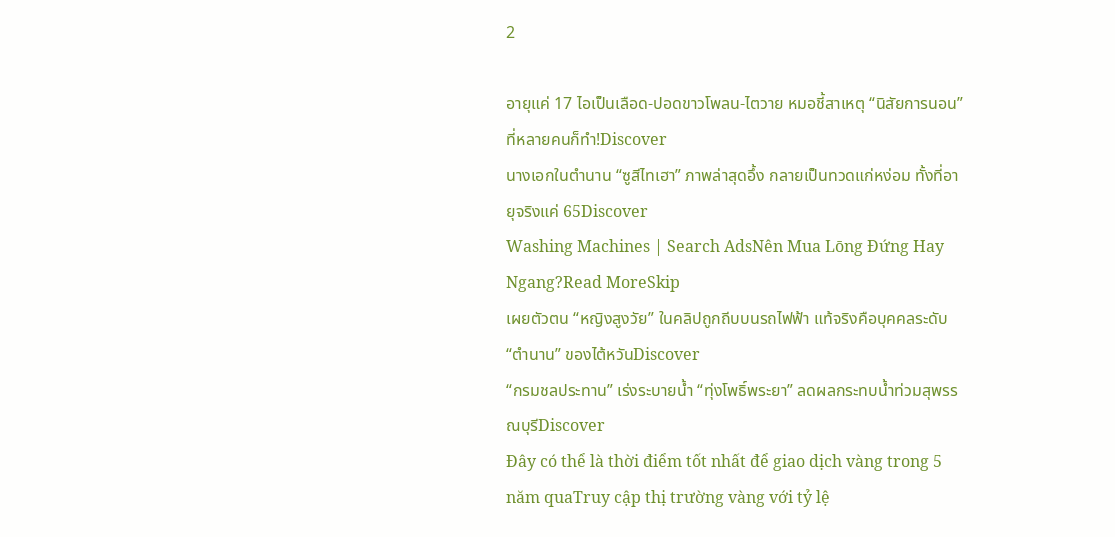2

อายุแค่ 17 ไอเป็นเลือด-ปอดขาวโพลน-ไตวาย หมอชี้สาเหตุ “นิสัยการนอน” ที่หลายคนก็ทำ!Discover
นางเอกในตำนาน “ซูสีไทเฮา” ภาพล่าสุดอึ้ง กลายเป็นทวดแก่หง่อม ทั้งที่อายุจริงแค่ 65Discover
Washing Machines | Search AdsNên Mua Lōng Đứng Hay Ngang?Read MoreSkip
เผยตัวตน “หญิงสูงวัย” ในคลิปถูกถีบบนรถไฟฟ้า แท้จริงคือบุคคลระดับ “ตำนาน” ของไต้หวันDiscover
“กรมชลประทาน” เร่งระบายน้ำ “ทุ่งโพธิ์พระยา” ลดผลกระทบน้ำท่วมสุพรรณบุรีDiscover
Đây có thể là thời điểm tốt nhất để giao dịch vàng trong 5 năm quaTruy cập thị trường vàng với tỷ lệ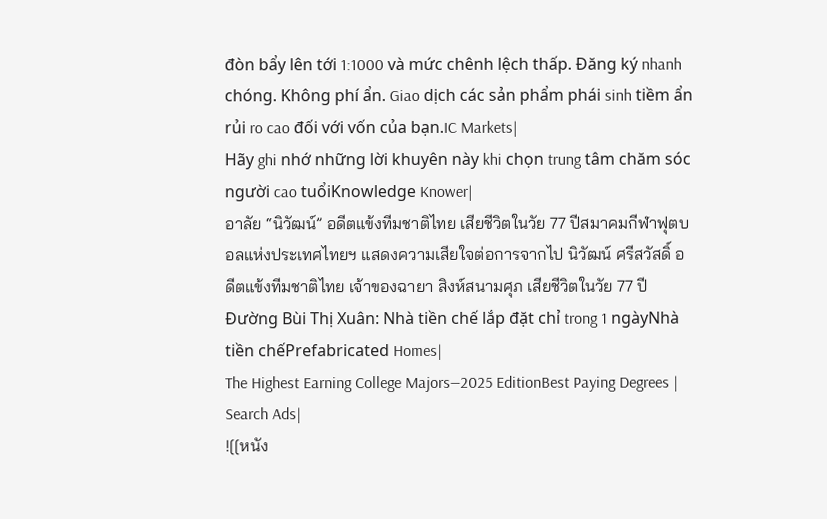đòn bẩy lên tới 1:1000 và mức chênh lệch thấp. Đăng ký nhanh chóng. Không phí ẩn. Giao dịch các sản phẩm phái sinh tiềm ẩn rủi ro cao đối với vốn của bạn.IC Markets|
Hãy ghi nhớ những lời khuyên này khi chọn trung tâm chăm sóc người cao tuổiKnowledge Knower|
อาลัย “นิวัฒน์” อดีตแข้งทีมชาติไทย เสียชีวิตในวัย 77 ปีสมาคมกีฬาฟุตบอลแห่งประเทศไทยฯ แสดงความเสียใจต่อการจากไป นิวัฒน์ ศรีสวัสดิ์ อดีตแข้งทีมชาติไทย เจ้าของฉายา สิงห์สนามศุภ เสียชีวิตในวัย 77 ปี
Đường Bùi Thị Xuân: Nhà tiền chế lắp đặt chỉ trong 1 ngàyNhà tiền chếPrefabricated Homes|
The Highest Earning College Majors—2025 EditionBest Paying Degrees | Search Ads|
![[หนัง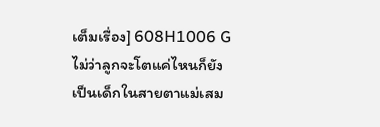เต็มเรื่อง] 608H1006 G ไม่ว่าลูกจะโตแค่ไหนก็ยังเป็นเด็กในสายตาแม่เสม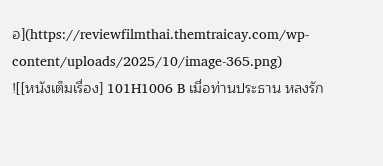อ](https://reviewfilmthai.themtraicay.com/wp-content/uploads/2025/10/image-365.png)
![[หนังเต็มเรื่อง] 101H1006 B เมื่อท่านประธาน หลงรัก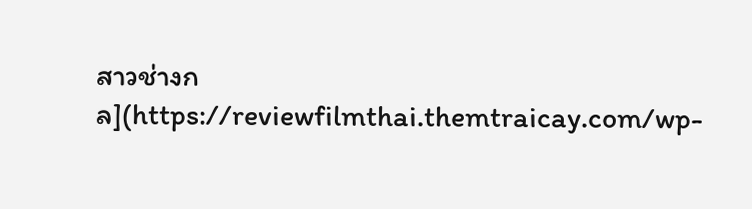สาวช่างกล](https://reviewfilmthai.themtraicay.com/wp-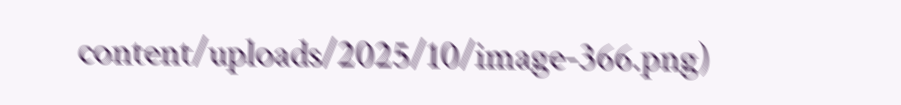content/uploads/2025/10/image-366.png)